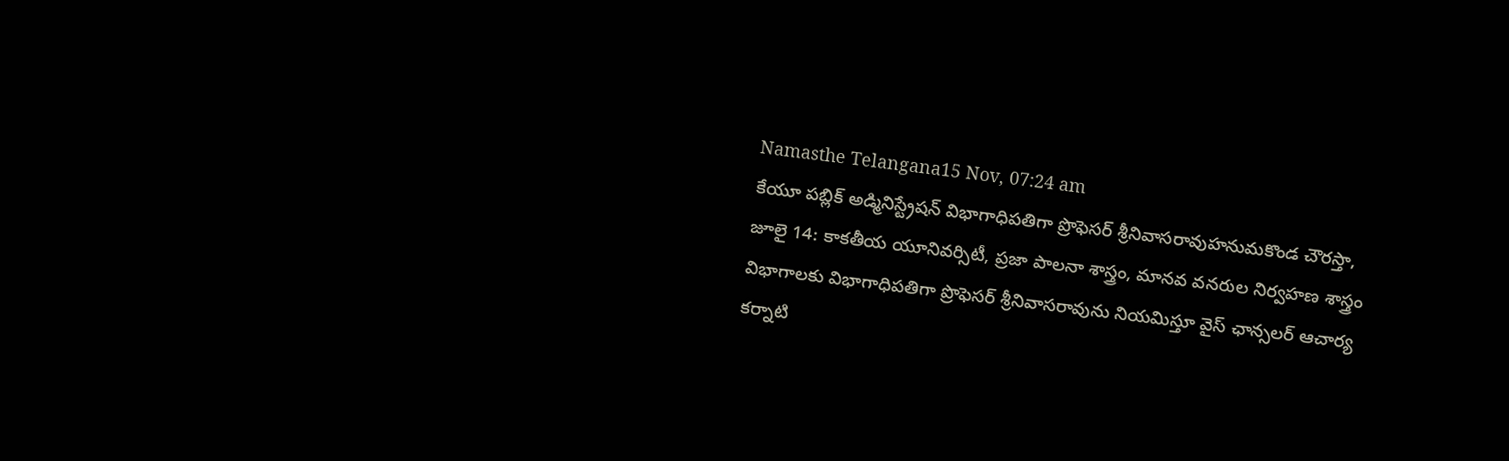Namasthe Telangana15 Nov, 07:24 am
కేయూ పబ్లిక్ అడ్మినిస్ట్రేషన్ విభాగాధిపతిగా ప్రొఫెసర్ శ్రీనివాసరావుహనుమకొండ చౌరస్తా, జూలై 14: కాకతీయ యూనివర్సిటీ, ప్రజా పాలనా శాస్త్రం, మానవ వనరుల నిర్వహణ శాస్త్రం విభాగాలకు విభాగాధిపతిగా ప్రొఫెసర్ శ్రీనివాసరావును నియమిస్తూ వైస్ ఛాన్సలర్ ఆచార్య కర్నాటి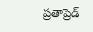ప్రతాప్రెడ్